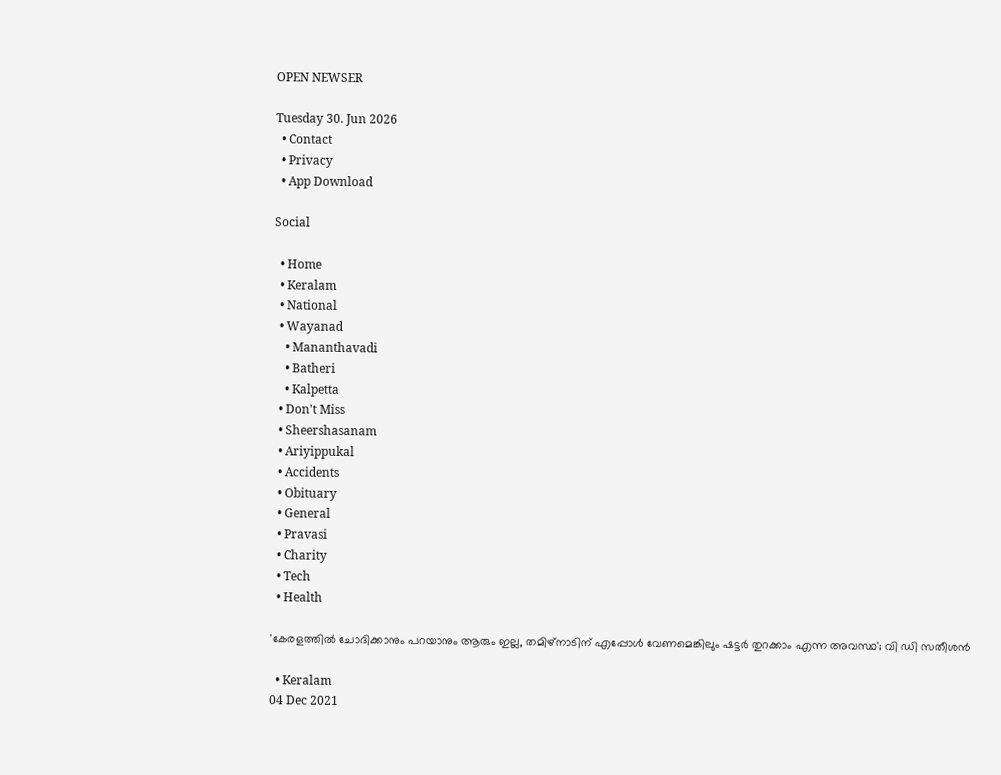OPEN NEWSER

Tuesday 30. Jun 2026
  • Contact
  • Privacy
  • App Download

Social

  • Home
  • Keralam
  • National
  • Wayanad
    • Mananthavadi
    • Batheri
    • Kalpetta
  • Don't Miss
  • Sheershasanam
  • Ariyippukal
  • Accidents
  • Obituary
  • General
  • Pravasi
  • Charity
  • Tech
  • Health

'കേരളത്തില്‍ ചോദിക്കാനും പറയാനും ആരും ഇല്ല, തമിഴ്‌നാടിന് എപ്പോള്‍ വേണമെങ്കിലും ഷട്ടര്‍ തുറക്കാം എന്ന അവസ്ഥ'; വി ഡി സതീശന്‍

  • Keralam
04 Dec 2021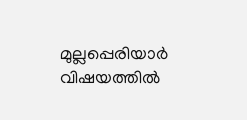മുല്ലപ്പെരിയാര്‍ വിഷയത്തില്‍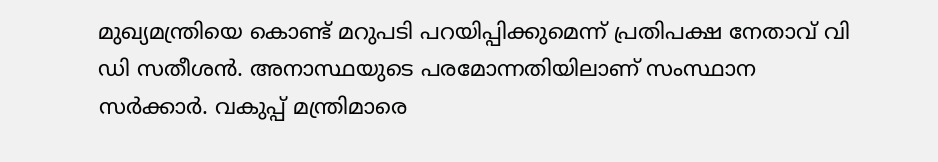മുഖ്യമന്ത്രിയെ കൊണ്ട് മറുപടി പറയിപ്പിക്കുമെന്ന് പ്രതിപക്ഷ നേതാവ് വി ഡി സതീശന്‍. അനാസ്ഥയുടെ പരമോന്നതിയിലാണ് സംസ്ഥാന സര്‍ക്കാര്‍. വകുപ്പ് മന്ത്രിമാരെ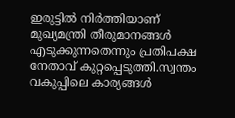ഇരുട്ടില്‍ നിര്‍ത്തിയാണ് മുഖ്യമന്ത്രി തീരുമാനങ്ങള്‍ എടുക്കുന്നതെന്നും പ്രതിപക്ഷ നേതാവ് കുറ്റപ്പെടുത്തി.സ്വന്തം വകുപ്പിലെ കാര്യങ്ങള്‍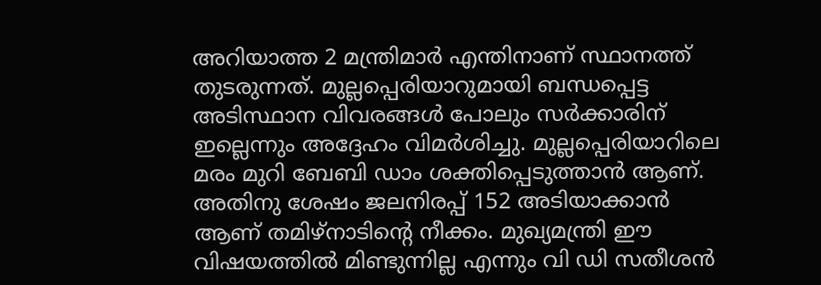അറിയാത്ത 2 മന്ത്രിമാര്‍ എന്തിനാണ് സ്ഥാനത്ത് തുടരുന്നത്. മുല്ലപ്പെരിയാറുമായി ബന്ധപ്പെട്ട അടിസ്ഥാന വിവരങ്ങള്‍ പോലും സര്‍ക്കാരിന് ഇല്ലെന്നും അദ്ദേഹം വിമര്‍ശിച്ചു. മുല്ലപ്പെരിയാറിലെ മരം മുറി ബേബി ഡാം ശക്തിപ്പെടുത്താന്‍ ആണ്. അതിനു ശേഷം ജലനിരപ്പ് 152 അടിയാക്കാന്‍ ആണ് തമിഴ്‌നാടിന്റെ നീക്കം. മുഖ്യമന്ത്രി ഈ വിഷയത്തില്‍ മിണ്ടുന്നില്ല എന്നും വി ഡി സതീശന്‍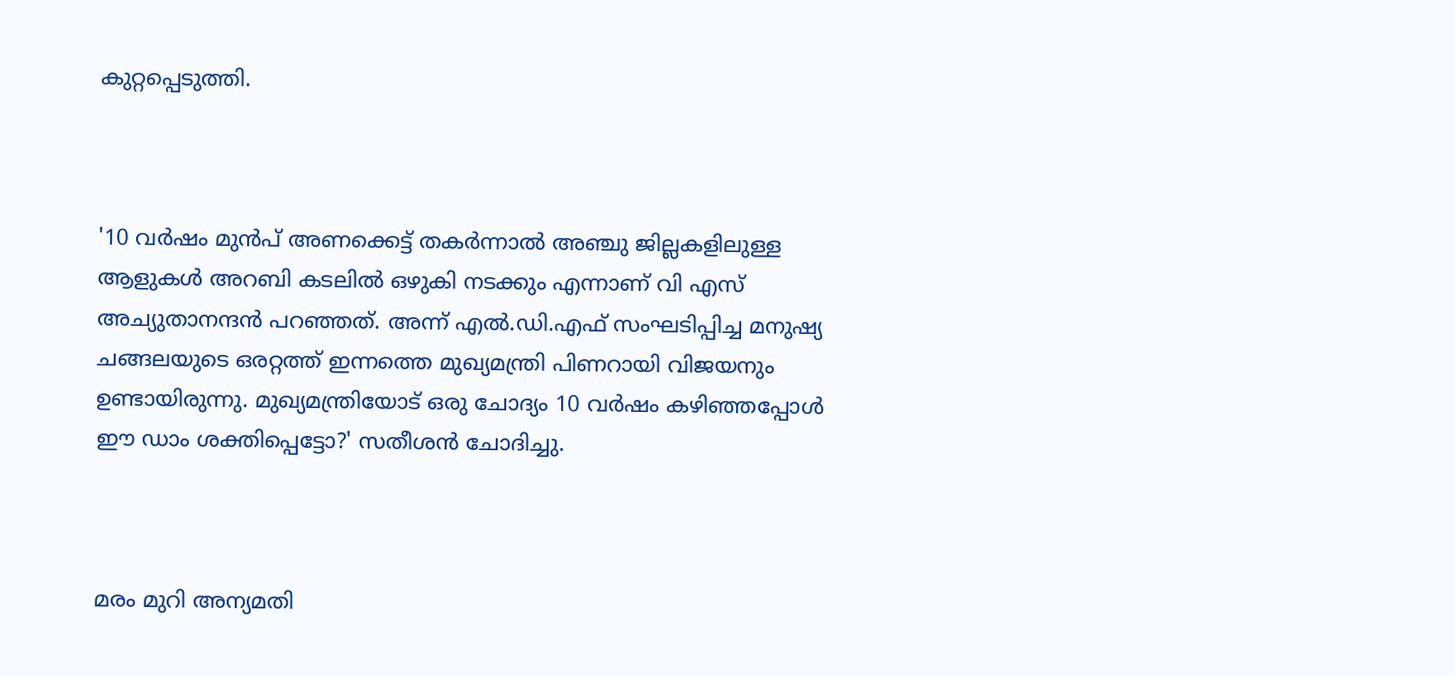കുറ്റപ്പെടുത്തി.



'10 വര്‍ഷം മുന്‍പ് അണക്കെട്ട് തകര്‍ന്നാല്‍ അഞ്ചു ജില്ലകളിലുള്ള ആളുകള്‍ അറബി കടലില്‍ ഒഴുകി നടക്കും എന്നാണ് വി എസ് അച്യുതാനന്ദന്‍ പറഞ്ഞത്. അന്ന് എല്‍.ഡി.എഫ് സംഘടിപ്പിച്ച മനുഷ്യ ചങ്ങലയുടെ ഒരറ്റത്ത് ഇന്നത്തെ മുഖ്യമന്ത്രി പിണറായി വിജയനും ഉണ്ടായിരുന്നു. മുഖ്യമന്ത്രിയോട് ഒരു ചോദ്യം 10 വര്‍ഷം കഴിഞ്ഞപ്പോള്‍ ഈ ഡാം ശക്തിപ്പെട്ടോ?' സതീശന്‍ ചോദിച്ചു.



മരം മുറി അന്യമതി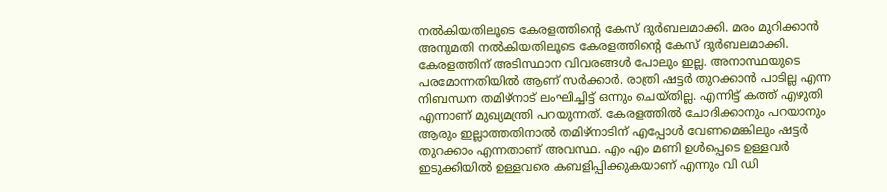നല്‍കിയതിലൂടെ കേരളത്തിന്റെ കേസ് ദുര്‍ബലമാക്കി. മരം മുറിക്കാന്‍ അനുമതി നല്‍കിയതിലൂടെ കേരളത്തിന്റെ കേസ് ദുര്‍ബലമാക്കി. കേരളത്തിന് അടിസ്ഥാന വിവരങ്ങള്‍ പോലും ഇല്ല. അനാസ്ഥയുടെ പരമോന്നതിയില്‍ ആണ് സര്‍ക്കാര്‍. രാത്രി ഷട്ടര്‍ തുറക്കാന്‍ പാടില്ല എന്ന നിബന്ധന തമിഴ്‌നാട് ലംഘിച്ചിട്ട് ഒന്നും ചെയ്തില്ല. എന്നിട്ട് കത്ത് എഴുതി എന്നാണ് മുഖ്യമന്ത്രി പറയുന്നത്. കേരളത്തില്‍ ചോദിക്കാനും പറയാനും ആരും ഇല്ലാത്തതിനാല്‍ തമിഴ്‌നാടിന് എപ്പോള്‍ വേണമെങ്കിലും ഷട്ടര്‍ തുറക്കാം എന്നതാണ് അവസ്ഥ. എം എം മണി ഉള്‍പ്പെടെ ഉള്ളവര്‍ ഇടുക്കിയില്‍ ഉള്ളവരെ കബളിപ്പിക്കുകയാണ് എന്നും വി ഡി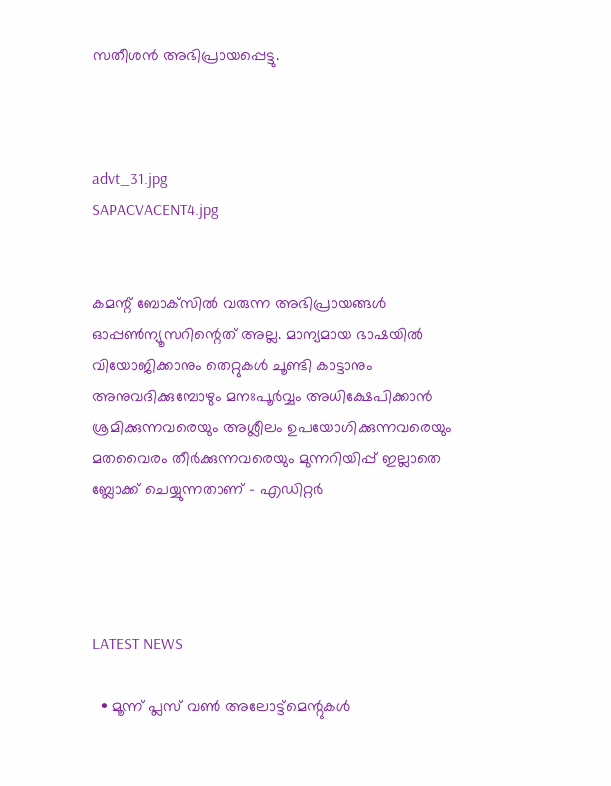സതീശന്‍ അഭിപ്രായപ്പെട്ടു.



advt_31.jpg
SAPACVACENT4.jpg


കമന്റ് ബോക്‌സില്‍ വരുന്ന അഭിപ്രായങ്ങള്‍ ഓപ്പൺന്യൂസറിന്റെത് അല്ല. മാന്യമായ ഭാഷയില്‍ വിയോജിക്കാനും തെറ്റുകള്‍ ചൂണ്ടി കാട്ടാനും അനുവദിക്കുമ്പോഴും മനഃപൂര്‍വ്വം അധിക്ഷേപിക്കാന്‍ ശ്രമിക്കുന്നവരെയും അശ്ലീലം ഉപയോഗിക്കുന്നവരെയും മതവൈരം തീര്‍ക്കുന്നവരെയും മുന്നറിയിപ്പ് ഇല്ലാതെ ബ്ലോക്ക് ചെയ്യുന്നതാണ് - എഡിറ്റര്‍




LATEST NEWS

  • മൂന്ന് പ്ലസ് വണ്‍ അലോട്ട്‌മെന്റുകള്‍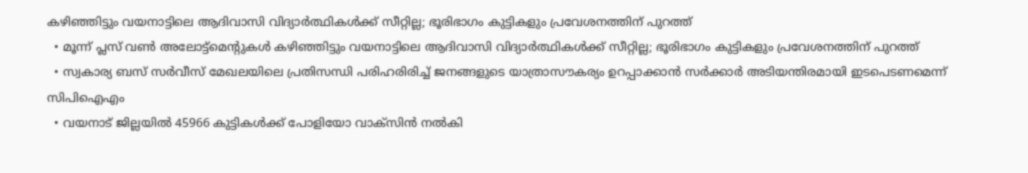കഴിഞ്ഞിട്ടും വയനാട്ടിലെ ആദിവാസി വിദ്യാര്‍ത്ഥികള്‍ക്ക് സീറ്റില്ല; ഭൂരിഭാഗം കുട്ടികളും പ്രവേശനത്തിന് പുറത്ത്
  • മൂന്ന് പ്ലസ് വണ്‍ അലോട്ട്‌മെന്റുകള്‍ കഴിഞ്ഞിട്ടും വയനാട്ടിലെ ആദിവാസി വിദ്യാര്‍ത്ഥികള്‍ക്ക് സീറ്റില്ല; ഭൂരിഭാഗം കുട്ടികളും പ്രവേശനത്തിന് പുറത്ത്
  • സ്വകാര്യ ബസ് സര്‍വീസ് മേഖലയിലെ പ്രതിസന്ധി പരിഹരിരിച്ച് ജനങ്ങളുടെ യാത്രാസൗകര്യം ഉറപ്പാക്കാന്‍ സര്‍ക്കാര്‍ അടിയന്തിരമായി ഇടപെടണമെന്ന് സിപിഐഎം
  • വയനാട് ജില്ലയില്‍ 45966 കുട്ടികള്‍ക്ക് പോളിയോ വാക്‌സിന്‍ നല്‍കി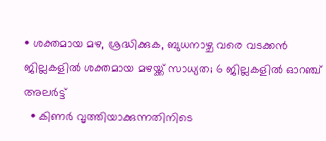• ശക്തമായ മഴ, ശ്രദ്ധിക്കുക, ബുധനാഴ്ച വരെ വടക്കന്‍ ജില്ലകളില്‍ ശക്തമായ മഴയ്ക്ക് സാധ്യത; 6 ജില്ലകളില്‍ ഓറഞ്ച് അലര്‍ട്ട്
  • കിണര്‍ വൃത്തിയാക്കുന്നതിനിടെ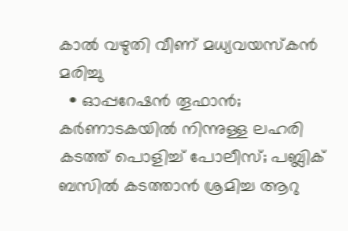കാല്‍ വഴുതി വീണ് മധ്യവയസ്‌കന്‍ മരിച്ചു
  • ഓപ്പറേഷന്‍ തൂഫാന്‍; കര്‍ണാടകയില്‍ നിന്നുള്ള ലഹരി കടത്ത് പൊളിച്ച് പോലീസ്; പബ്ലിക് ബസില്‍ കടത്താന്‍ ശ്രമിച്ച ആറു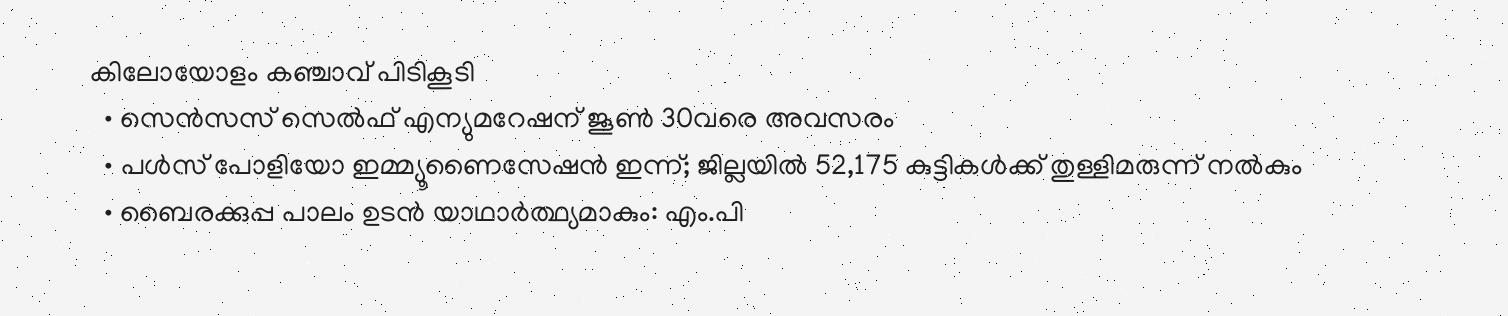കിലോയോളം കഞ്ചാവ് പിടികൂടി
  • സെന്‍സസ് സെല്‍ഫ് എന്യുമറേഷന് ജൂണ്‍ 30വരെ അവസരം
  • പള്‍സ് പോളിയോ ഇമ്മ്യൂണൈസേഷന്‍ ഇന്ന്; ജില്ലയില്‍ 52,175 കുട്ടികള്‍ക്ക് തുള്ളിമരുന്ന് നല്‍കും
  • ബൈരക്കുപ്പ പാലം ഉടന്‍ യാഥാര്‍ത്ഥ്യമാകും: എം.പി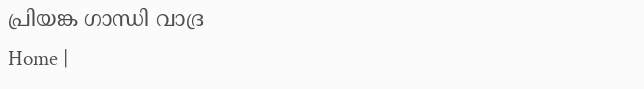പ്രിയങ്ക ഗാന്ധി വാദ്ര
Home |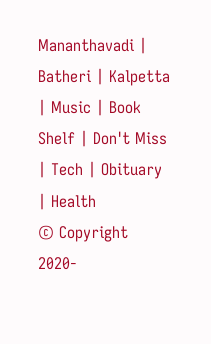Mananthavadi | Batheri | Kalpetta | Music | Book Shelf | Don't Miss | Tech | Obituary | Health
© Copyright 2020-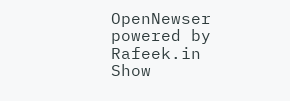OpenNewser powered by Rafeek.in
Show